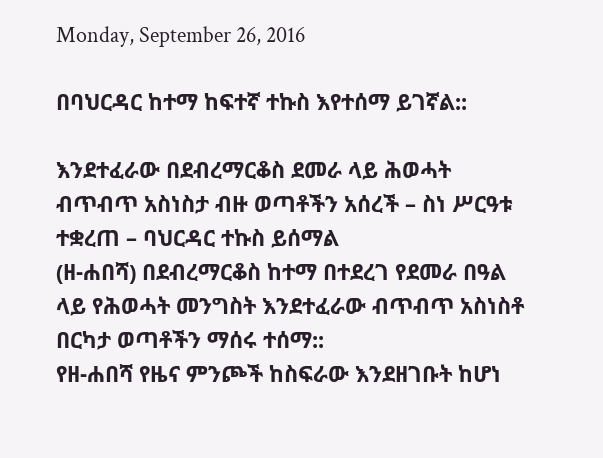Monday, September 26, 2016

በባህርዳር ከተማ ከፍተኛ ተኩስ እየተሰማ ይገኛል::

እንደተፈራው በደብረማርቆስ ደመራ ላይ ሕወሓት ብጥብጥ አስነስታ ብዙ ወጣቶችን አሰረች – ስነ ሥርዓቱ ተቋረጠ – ባህርዳር ተኩስ ይሰማል
(ዘ-ሐበሻ) በደብረማርቆስ ከተማ በተደረገ የደመራ በዓል ላይ የሕወሓት መንግስት እንደተፈራው ብጥብጥ አስነስቶ በርካታ ወጣቶችን ማሰሩ ተሰማ::
የዘ-ሐበሻ የዜና ምንጮች ከስፍራው እንደዘገቡት ከሆነ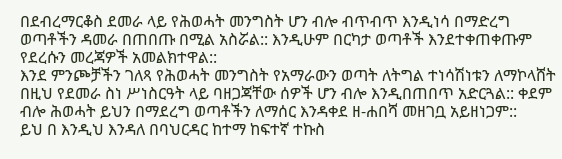በደብረማርቆስ ደመራ ላይ የሕወሓት መንግስት ሆን ብሎ ብጥብጥ እንዲነሳ በማድረግ ወጣቶችን ዳመራ በጠበጡ በሚል አስሯል:: እንዲሁም በርካታ ወጣቶች እንደተቀጠቀጡም የደረሱን መረጃዎች አመልክተዋል::
እንደ ምንጮቻችን ገለጻ የሕወሓት መንግስት የአማራውን ወጣት ለትግል ተነሳሽነቱን ለማኮላሸት በዚህ የደመራ ስነ ሥነስርዓት ላይ ባዘጋጃቸው ሰዎች ሆን ብሎ እንዲበጠበጥ አድርጓል:: ቀደም ብሎ ሕወሓት ይህን በማደረግ ወጣቶችን ለማሰር እንዳቀደ ዘ-ሐበሻ መዘገቧ አይዘነጋም::
ይህ በ እንዲህ እንዳለ በባህርዳር ከተማ ከፍተኛ ተኩስ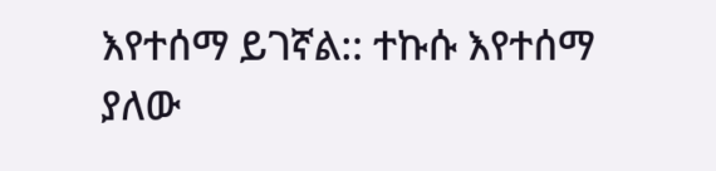እየተሰማ ይገኛል:: ተኩሱ እየተሰማ ያለው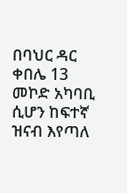በባህር ዳር ቀበሌ 13 መኮድ አካባቢ ሲሆን ከፍተኛ ዝናብ እየጣለ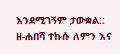እንደሚገኝም ታውቋል:: ዘ-ሐበሻ ተኩሱ ለምን እና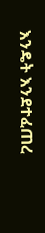እንዴት እንደተፈጠረ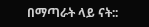በማጣራት ላይ ናት::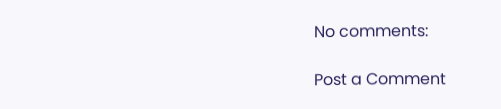No comments:

Post a Comment